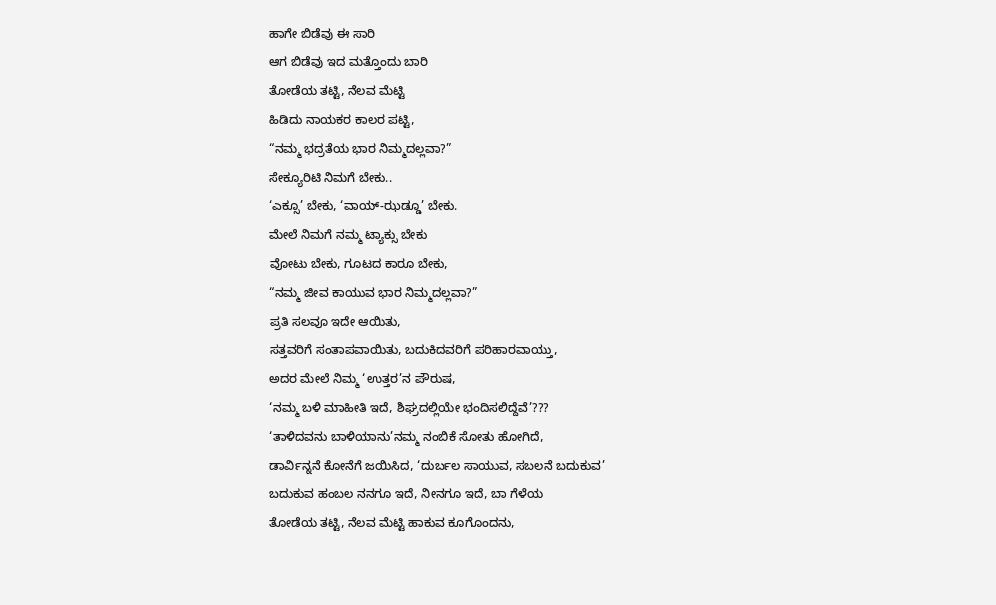ಹಾಗೇ ಬಿಡೆವು ಈ ಸಾರಿ
ಆಗ ಬಿಡೆವು ಇದ ಮತ್ತೊಂದು ಬಾರಿ
ತೋಡೆಯ ತಟ್ಟಿ, ನೆಲವ ಮೆಟ್ಟಿ
ಹಿಡಿದು ನಾಯಕರ ಕಾಲರ ಪಟ್ಟಿ,
“ನಮ್ಮ ಭದ್ರತೆಯ ಭಾರ ನಿಮ್ಮದಲ್ಲವಾ?”
ಸೇಕ್ಯೂರಿಟಿ ನಿಮಗೆ ಬೇಕು..
‘ಎಕ್ಸೂ’ ಬೇಕು, ‘ವಾಯ್-ಝಡ್ಡೂ’ ಬೇಕು.
ಮೇಲೆ ನಿಮಗೆ ನಮ್ಮ ಟ್ಯಾಕ್ಸು ಬೇಕು
ವೋಟು ಬೇಕು, ಗೂಟದ ಕಾರೂ ಬೇಕು,
“ನಮ್ಮ ಜೀವ ಕಾಯುವ ಭಾರ ನಿಮ್ಮದಲ್ಲವಾ?”
ಪ್ರತಿ ಸಲವೂ ಇದೇ ಆಯಿತು,
ಸತ್ತವರಿಗೆ ಸಂತಾಪವಾಯಿತು, ಬದುಕಿದವರಿಗೆ ಪರಿಹಾರವಾಯ್ತು,
ಅದರ ಮೇಲೆ ನಿಮ್ಮ ‘ಉತ್ತರ’ನ ಪೌರುಷ,
‘ನಮ್ಮ ಬಳಿ ಮಾಹೀತಿ ಇದೆ, ಶಿಘ್ರದಲ್ಲಿಯೇ ಭಂದಿಸಲಿದ್ದೆವೆ’???
‘ತಾಳಿದವನು ಬಾಳಿಯಾನು’ನಮ್ಮ ನಂಬಿಕೆ ಸೋತು ಹೋಗಿದೆ,
ಡಾರ್ವಿನ್ನನೆ ಕೋನೆಗೆ ಜಯಿಸಿದ, ‘ದುರ್ಬಲ ಸಾಯುವ, ಸಬಲನೆ ಬದುಕುವ’
ಬದುಕುವ ಹಂಬಲ ನನಗೂ ಇದೆ, ನೀನಗೂ ಇದೆ, ಬಾ ಗೆಳೆಯ
ತೋಡೆಯ ತಟ್ಟಿ, ನೆಲವ ಮೆಟ್ಟಿ ಹಾಕುವ ಕೂಗೊಂದನು,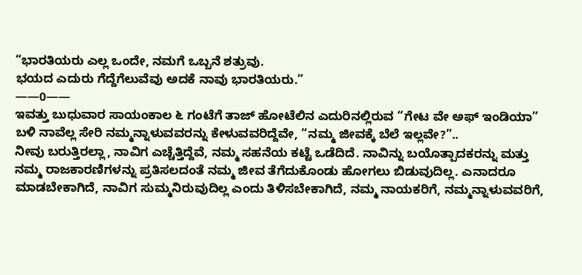“ಭಾರತಿಯರು ಎಲ್ಲ ಒಂದೇ, ನಮಗೆ ಒಬ್ಬನೆ ಶತ್ರುವು.
ಭಯದ ಎದುರು ಗೆದ್ದೆಗೆಲುವೆವು ಅದಕೆ ನಾವು ಭಾರತಿಯರು.”
——0——
ಇವತ್ತು ಬುಧುವಾರ ಸಾಯಂಕಾಲ ೬ ಗಂಟೆಗೆ ತಾಜ್ ಹೋಟೆಲಿನ ಎದುರಿನಲ್ಲಿರುವ “ಗೇಟ ವೇ ಅಫ್ ಇಂಡಿಯಾ” ಬಳಿ ನಾವೆಲ್ಲ ಸೇರಿ ನಮ್ಮನ್ನಾಳುವವರನ್ನು ಕೇಳುವವರಿದ್ದೆವೇ, “ನಮ್ಮ ಜೀವಕ್ಕೆ ಬೆಲೆ ಇಲ್ಲವೇ?”..
ನೀವು ಬರುತ್ತಿರಲ್ಲಾ, ನಾವಿಗ ಎಚ್ಚೆತ್ತಿದ್ದೆವೆ, ನಮ್ಮ ಸಹನೆಯ ಕಟ್ಟೆ ಒಡೆದಿದೆ. ನಾವಿನ್ನು ಬಯೊತ್ಪಾದಕರನ್ನು ಮತ್ತು ನಮ್ಮ ರಾಜಕಾರಣಿಗಳನ್ನು ಪ್ರತಿಸಲದಂತೆ ನಮ್ಮ ಜೀವ ತೆಗೆದುಕೊಂಡು ಹೋಗಲು ಬಿಡುವುದಿಲ್ಲ. ಎನಾದರೂ ಮಾಡಬೇಕಾಗಿದೆ, ನಾವಿಗ ಸುಮ್ಮನಿರುವುದಿಲ್ಲ ಎಂದು ತಿಳಿಸಬೇಕಾಗಿದೆ, ನಮ್ಮ ನಾಯಕರಿಗೆ, ನಮ್ಮನ್ನಾಳುವವರಿಗೆ,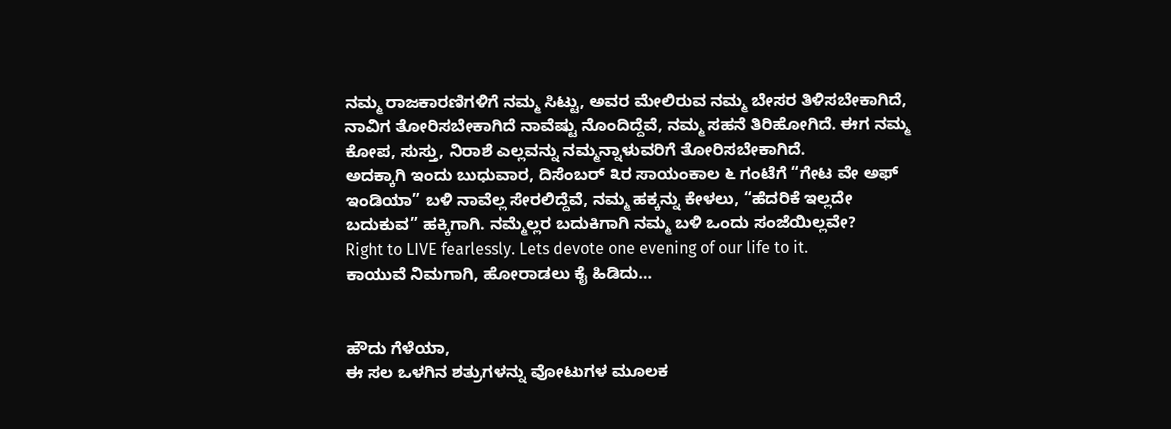ನಮ್ಮ ರಾಜಕಾರಣಿಗಳಿಗೆ ನಮ್ಮ ಸಿಟ್ಟು, ಅವರ ಮೇಲಿರುವ ನಮ್ಮ ಬೇಸರ ತಿಳಿಸಬೇಕಾಗಿದೆ, ನಾವಿಗ ತೋರಿಸಬೇಕಾಗಿದೆ ನಾವೆಷ್ಟು ನೊಂದಿದ್ದೆವೆ, ನಮ್ಮ ಸಹನೆ ತಿರಿಹೋಗಿದೆ. ಈಗ ನಮ್ಮ ಕೋಪ, ಸುಸ್ತು, ನಿರಾಶೆ ಎಲ್ಲವನ್ನು ನಮ್ಮನ್ನಾಳುವರಿಗೆ ತೋರಿಸಬೇಕಾಗಿದೆ.
ಅದಕ್ಕಾಗಿ ಇಂದು ಬುಧುವಾರ, ದಿಸೆಂಬರ್ ೩ರ ಸಾಯಂಕಾಲ ೬ ಗಂಟೆಗೆ “ಗೇಟ ವೇ ಅಫ್ ಇಂಡಿಯಾ” ಬಳಿ ನಾವೆಲ್ಲ ಸೇರಲಿದ್ದೆವೆ, ನಮ್ಮ ಹಕ್ಕನ್ನು ಕೇಳಲು, “ಹೆದರಿಕೆ ಇಲ್ಲದೇ ಬದುಕುವ” ಹಕ್ಕಿಗಾಗಿ. ನಮ್ಮೆಲ್ಲರ ಬದುಕಿಗಾಗಿ ನಮ್ಮ ಬಳಿ ಒಂದು ಸಂಜೆಯಿಲ್ಲವೇ?
Right to LIVE fearlessly. Lets devote one evening of our life to it.
ಕಾಯುವೆ ನಿಮಗಾಗಿ, ಹೋರಾಡಲು ಕೈ ಹಿಡಿದು…


ಹೌದು ಗೆಳೆಯಾ,
ಈ ಸಲ ಒಳಗಿನ ಶತ್ರುಗಳನ್ನು ವೋಟುಗಳ ಮೂಲಕ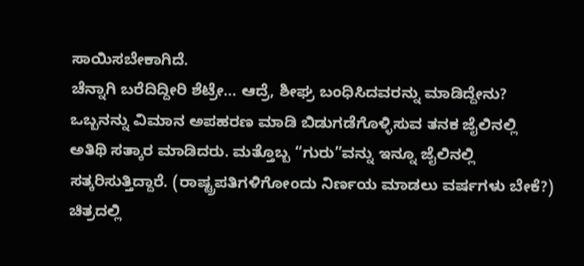ಸಾಯಿಸಬೇಕಾಗಿದೆ.
ಚೆನ್ನಾಗಿ ಬರೆದಿದ್ದೀರಿ ಶೆಟ್ರೇ… ಆದ್ರೆ, ಶೀಘ್ರ ಬಂಧಿಸಿದವರನ್ನು ಮಾಡಿದ್ದೇನು? ಒಬ್ಬನನ್ನು ವಿಮಾನ ಅಪಹರಣ ಮಾಡಿ ಬಿಡುಗಡೆಗೊಳ್ಳಿಸುವ ತನಕ ಜೈಲಿನಲ್ಲಿ ಅತಿಥಿ ಸತ್ಕಾರ ಮಾಡಿದರು. ಮತ್ತೊಬ್ಬ “ಗುರು”ವನ್ನು ಇನ್ನೂ ಜೈಲಿನಲ್ಲಿ ಸತ್ಕರಿಸುತ್ತಿದ್ದಾರೆ. (ರಾಷ್ಟ್ರಪತಿಗಳಿಗೋಂದು ನಿರ್ಣಯ ಮಾಡಲು ವರ್ಷಗಳು ಬೇಕೆ?) ಚಿತ್ರದಲ್ಲಿ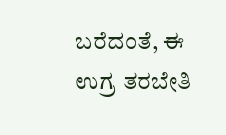ಬರೆದಂತೆ, ಈ ಉಗ್ರ ತರಬೇತಿ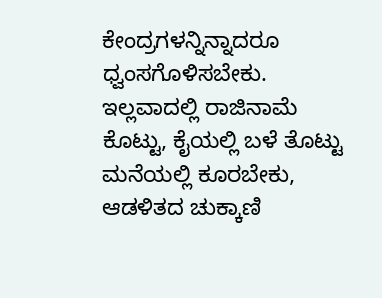ಕೇಂದ್ರಗಳನ್ನಿನ್ನಾದರೂ ಧ್ವಂಸಗೊಳಿಸಬೇಕು. ಇಲ್ಲವಾದಲ್ಲಿ ರಾಜಿನಾಮೆ ಕೊಟ್ಟು, ಕೈಯಲ್ಲಿ ಬಳೆ ತೊಟ್ಟು ಮನೆಯಲ್ಲಿ ಕೂರಬೇಕು, ಆಡಳಿತದ ಚುಕ್ಕಾಣಿ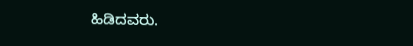ಹಿಡಿದವರು.